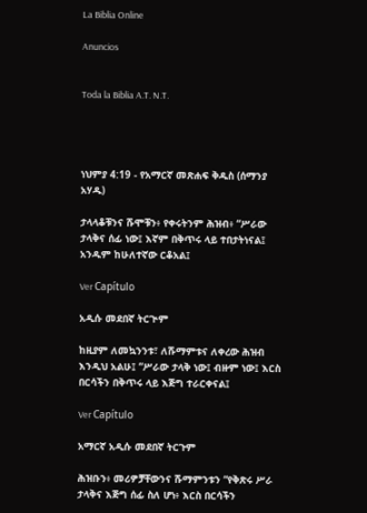La Biblia Online

Anuncios


Toda la Biblia A.T. N.T.




ነህምያ 4:19 - የአማርኛ መጽሐፍ ቅዱስ (ሰማንያ አሃዱ)

ታላላቆቹንና ሹሞቹን፥ የቀሩትንም ሕዝብ፥ “ሥራው ታላቅና ሰፊ ነው፤ እኛም በቅጥሩ ላይ ተበታትነናል፤ አንዱም ከሁለተኛው ርቆአል፤

Ver Capítulo

አዲሱ መደበኛ ትርጒም

ከዚያም ለመኳንንቱ፣ ለሹማምቱና ለቀረው ሕዝብ እንዲህ አልሁ፤ “ሥራው ታላቅ ነው፤ ብዙም ነው፤ እርስ በርሳችን በቅጥሩ ላይ እጅግ ተራርቀናል፤

Ver Capítulo

አማርኛ አዲሱ መደበኛ ትርጉም

ሕዝቡን፥ መሪዎቻቸውንና ሹማምንቱን “የቅጽሩ ሥራ ታላቅና እጅግ ሰፊ ስለ ሆነ፥ እርስ በርሳችን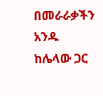በመራራቃችን አንዱ ከሌላው ጋር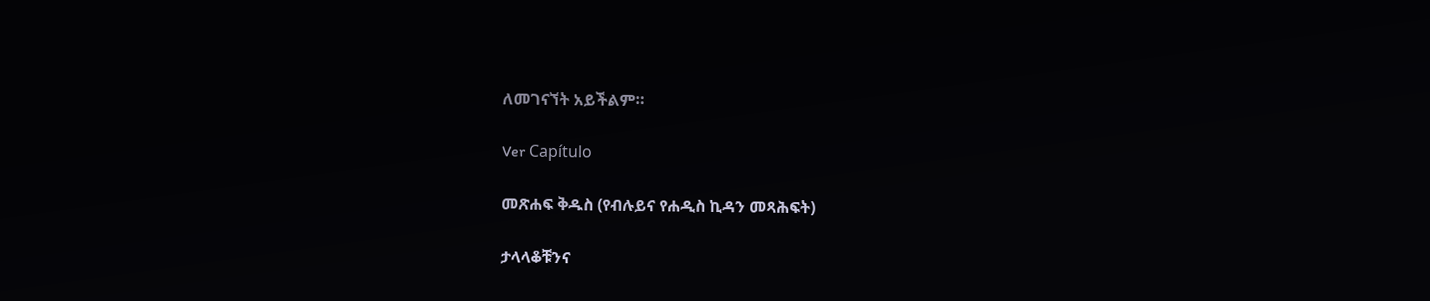ለመገናኘት አይችልም።

Ver Capítulo

መጽሐፍ ቅዱስ (የብሉይና የሐዲስ ኪዳን መጻሕፍት)

ታላላቆቹንና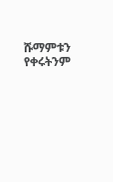ሹማምቱን የቀሩትንም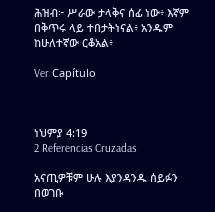ሕዝብ፦ ሥራው ታላቅና ሰፊ ነው፥ እኛም በቅጥሩ ላይ ተበታትነናል፥ አንዱም ከሁለተኛው ርቆአል፥

Ver Capítulo



ነህምያ 4:19
2 Referencias Cruzadas

አናጢዎቹም ሁሉ እያንዳንዱ ሰይፉን በወገቡ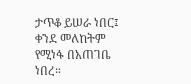ታጥቆ ይሠራ ነበር፤ ቀንደ መለከትም የሚነፋ በአጠገቤ ነበረ።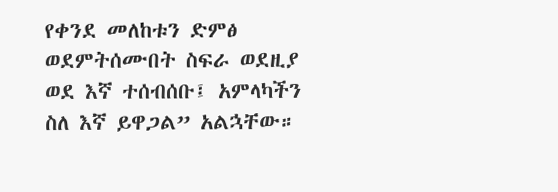የቀንደ መለከቱን ድምፅ ወደምትሰሙበት ስፍራ ወደዚያ ወደ እኛ ተሰብሰቡ፤ አምላካችን ስለ እኛ ይዋጋል” አልኋቸው።